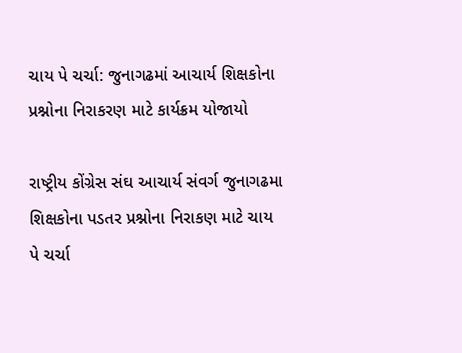ચાય પે ચર્ચા: જુનાગઢમાં આચાર્ય શિક્ષકોના પ્રશ્નોના નિરાકરણ માટે કાર્યક્રમ યોજાયો

રાષ્ટ્રીય કોંગ્રેસ સંઘ આચાર્ય સંવર્ગ જુનાગઢમા શિક્ષકોના પડતર પ્રશ્નોના નિરાકણ માટે ચાય પે ચર્ચા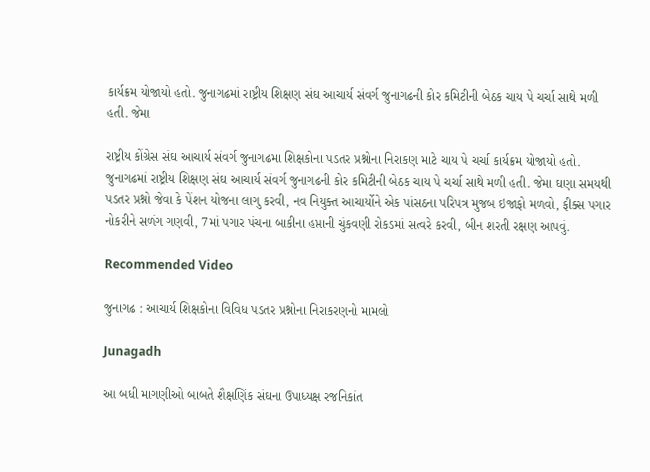કાર્યક્રમ યોજાયો હતો. જુનાગઢમાં રાષ્ટ્રીય શિક્ષણ સંઘ આચાર્ય સંવર્ગ જુનાગઢની કોર કમિટીની બેઠક ચાય પે ચર્ચા સાથે મળી હતી. જેમા

રાષ્ટ્રીય કોંગ્રેસ સંઘ આચાર્ય સંવર્ગ જુનાગઢમા શિક્ષકોના પડતર પ્રશ્નોના નિરાકણ માટે ચાય પે ચર્ચા કાર્યક્રમ યોજાયો હતો. જુનાગઢમાં રાષ્ટ્રીય શિક્ષણ સંઘ આચાર્ય સંવર્ગ જુનાગઢની કોર કમિટીની બેઠક ચાય પે ચર્ચા સાથે મળી હતી. જેમા ઘણા સમયથી પડતર પ્રશ્નો જેવા કે પેંશન યોજના લાગુ કરવી, નવ નિયુક્ત આચાર્યોને એક પાંસઠના પરિપત્ર મુજબ ઇજાફો મળવો, ફીક્સ પગાર નોકરીને સળંગ ગણવી, 7માં પગાર પંચના બાકીના હપ્તાની ચુંકવણી રોકડમાં સત્વરે કરવી, બીન શરતી રક્ષણ આપવું.

Recommended Video

જુનાગઢ : આચાર્ય શિક્ષકોના વિવિધ પડતર પ્રશ્નોના નિરાકરણનો મામલો

Junagadh

આ બધી માગણીઓ બાબતે શૈક્ષણિંક સંઘના ઉપાધ્યક્ષ રજનિકાંત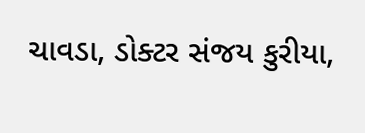ચાવડા, ડોક્ટર સંજય કુરીયા,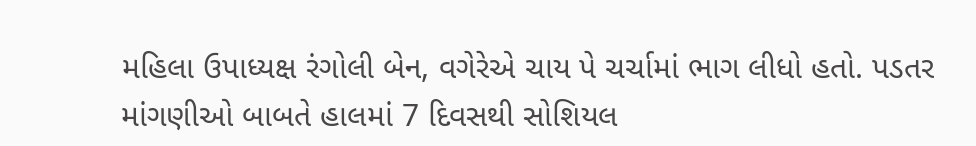મહિલા ઉપાધ્યક્ષ રંગોલી બેન, વગેરેએ ચાય પે ચર્ચામાં ભાગ લીધો હતો. પડતર માંગણીઓ બાબતે હાલમાં 7 દિવસથી સોશિયલ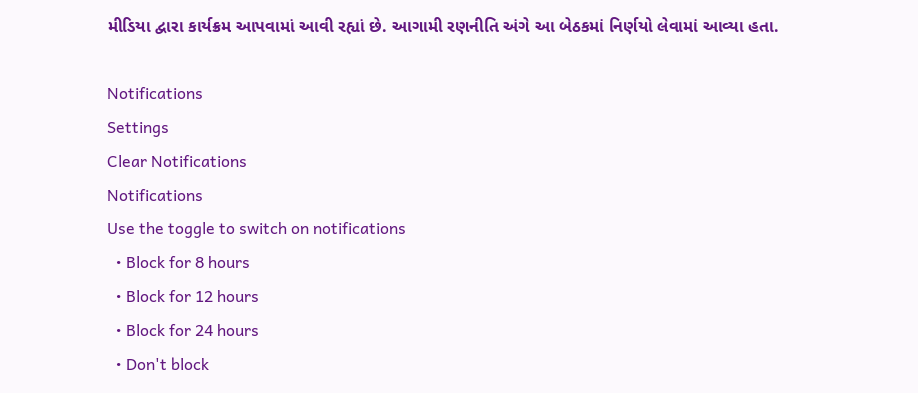મીડિયા દ્વારા કાર્યક્રમ આપવામાં આવી રહ્યાં છે. આગામી રણનીતિ અંગે આ બેઠકમાં નિર્ણયો લેવામાં આવ્યા હતા.

Notifications
Settings
Clear Notifications
Notifications
Use the toggle to switch on notifications
  • Block for 8 hours
  • Block for 12 hours
  • Block for 24 hours
  • Don't block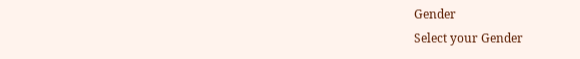Gender
Select your Gender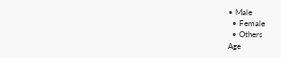• Male
  • Female
  • Others
Age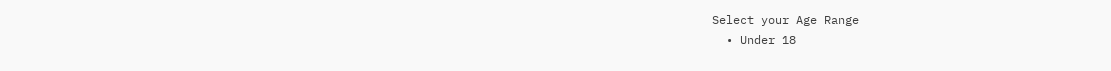Select your Age Range
  • Under 18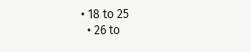• 18 to 25
  • 26 to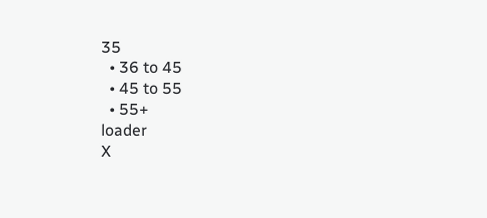35
  • 36 to 45
  • 45 to 55
  • 55+
loader
X